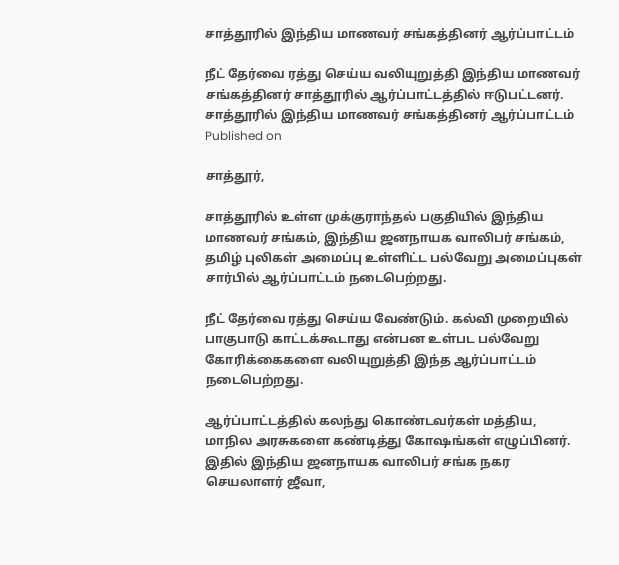சாத்தூரில் இந்திய மாணவர் சங்கத்தினர் ஆர்ப்பாட்டம்

நீட் தேர்வை ரத்து செய்ய வலியுறுத்தி இந்திய மாணவர் சங்கத்தினர் சாத்தூரில் ஆர்ப்பாட்டத்தில் ஈடுபட்டனர்.
சாத்தூரில் இந்திய மாணவர் சங்கத்தினர் ஆர்ப்பாட்டம்
Published on

சாத்தூர்,

சாத்தூரில் உள்ள முக்குராந்தல் பகுதியில் இந்திய மாணவர் சங்கம், இந்திய ஜனநாயக வாலிபர் சங்கம், தமிழ் புலிகள் அமைப்பு உள்ளிட்ட பல்வேறு அமைப்புகள் சார்பில் ஆர்ப்பாட்டம் நடைபெற்றது.

நீட் தேர்வை ரத்து செய்ய வேண்டும். கல்வி முறையில் பாகுபாடு காட்டக்கூடாது என்பன உள்பட பல்வேறு கோரிக்கைகளை வலியுறுத்தி இந்த ஆர்ப்பாட்டம் நடைபெற்றது.

ஆர்ப்பாட்டத்தில் கலந்து கொண்டவர்கள் மத்திய, மாநில அரசுகளை கண்டித்து கோஷங்கள் எழுப்பினர். இதில் இந்திய ஜனநாயக வாலிபர் சங்க நகர செயலாளர் ஜீவா,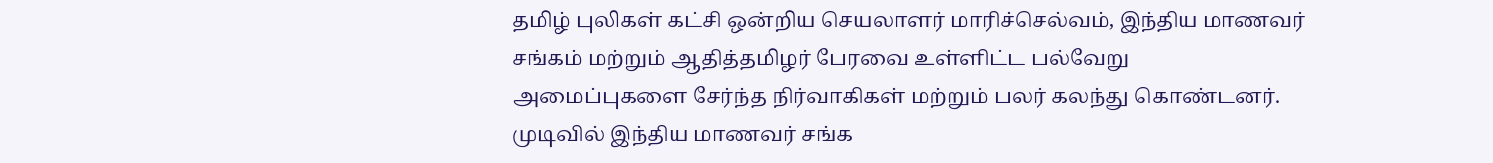தமிழ் புலிகள் கட்சி ஒன்றிய செயலாளர் மாரிச்செல்வம், இந்திய மாணவர் சங்கம் மற்றும் ஆதித்தமிழர் பேரவை உள்ளிட்ட பல்வேறு அமைப்புகளை சேர்ந்த நிர்வாகிகள் மற்றும் பலர் கலந்து கொண்டனர். முடிவில் இந்திய மாணவர் சங்க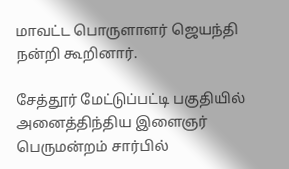மாவட்ட பொருளாளர் ஜெயந்தி நன்றி கூறினார்.

சேத்தூர் மேட்டுப்பட்டி பகுதியில் அனைத்திந்திய இளைஞர் பெருமன்றம் சார்பில்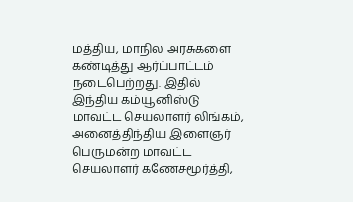மத்திய, மாநில அரசுகளை கண்டித்து ஆர்ப்பாட்டம் நடைபெற்றது. இதில் இந்திய கம்யூனிஸ்டு மாவட்ட செயலாளர் லிங்கம், அனைத்திந்திய இளைஞர் பெருமன்ற மாவட்ட செயலாளர் கணேசமூர்த்தி,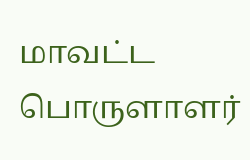மாவட்ட பொருளாளர்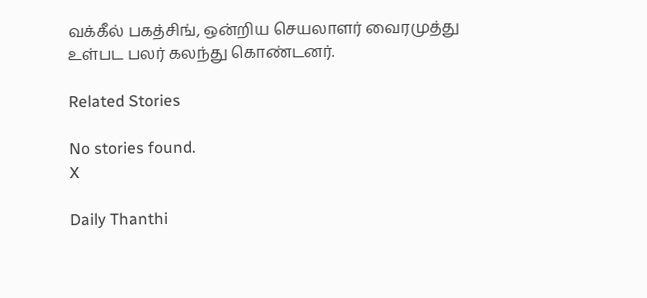வக்கீல் பகத்சிங், ஒன்றிய செயலாளர் வைரமுத்து உள்பட பலர் கலந்து கொண்டனர்.

Related Stories

No stories found.
X

Daily Thanthi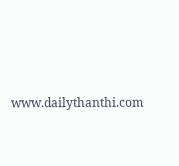www.dailythanthi.com